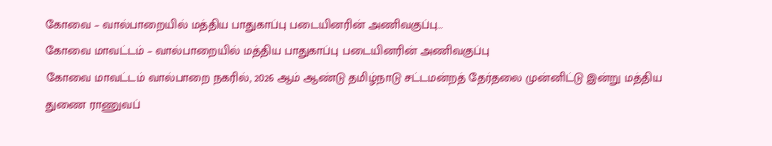கோவை – வால்பாறையில் மத்திய பாதுகாப்பு படையினரின் அணிவகுப்பு…
கோவை மாவட்டம் – வால்பாறையில் மத்திய பாதுகாப்பு படையினரின் அணிவகுப்பு
கோவை மாவட்டம் வால்பாறை நகரில், 2026 ஆம் ஆண்டு தமிழ்நாடு சட்டமன்றத் தேர்தலை முன்னிட்டு இன்று மத்திய துணை ராணுவப்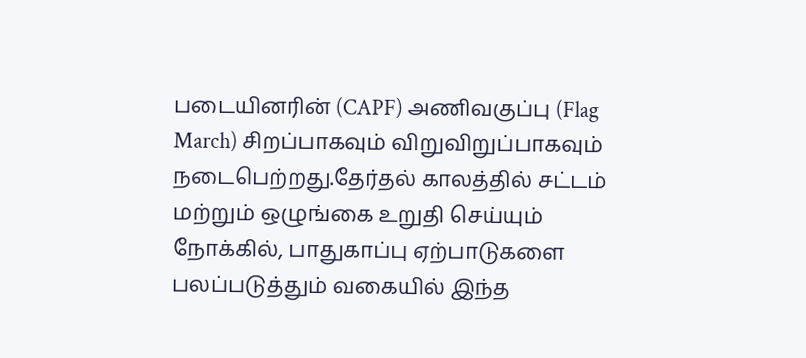படையினரின் (CAPF) அணிவகுப்பு (Flag March) சிறப்பாகவும் விறுவிறுப்பாகவும் நடைபெற்றது.தேர்தல் காலத்தில் சட்டம் மற்றும் ஒழுங்கை உறுதி செய்யும் நோக்கில், பாதுகாப்பு ஏற்பாடுகளை பலப்படுத்தும் வகையில் இந்த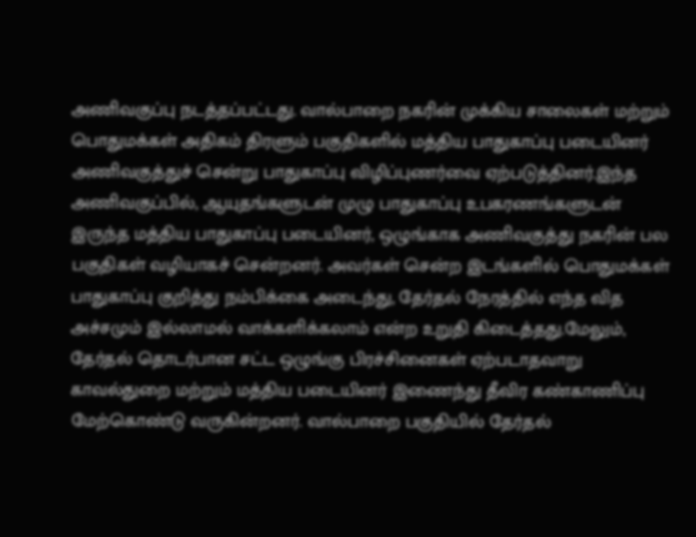அணிவகுப்பு நடத்தப்பட்டது. வால்பாறை நகரின் முக்கிய சாலைகள் மற்றும் பொதுமக்கள் அதிகம் திரளும் பகுதிகளில் மத்திய பாதுகாப்பு படையினர் அணிவகுத்துச் சென்று பாதுகாப்பு விழிப்புணர்வை ஏற்படுத்தினர்.இந்த அணிவகுப்பில், ஆயுதங்களுடன் முழு பாதுகாப்பு உபகரணங்களுடன் இருந்த மத்திய பாதுகாப்பு படையினர், ஒழுங்காக அணிவகுத்து நகரின் பல பகுதிகள் வழியாகச் சென்றனர். அவர்கள் சென்ற இடங்களில் பொதுமக்கள் பாதுகாப்பு குறித்து நம்பிக்கை அடைந்து, தேர்தல் நேரத்தில் எந்த வித அச்சமும் இல்லாமல் வாக்களிக்கலாம் என்ற உறுதி கிடைத்தது.மேலும், தேர்தல் தொடர்பான சட்ட ஒழுங்கு பிரச்சினைகள் ஏற்படாதவாறு காவல்துறை மற்றும் மத்திய படையினர் இணைந்து தீவிர கண்காணிப்பு மேற்கொண்டு வருகின்றனர். வால்பாறை பகுதியில் தேர்தல்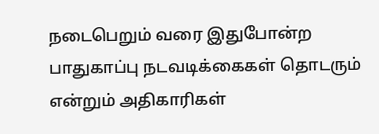நடைபெறும் வரை இதுபோன்ற பாதுகாப்பு நடவடிக்கைகள் தொடரும் என்றும் அதிகாரிகள்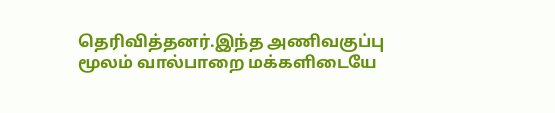தெரிவித்தனர்.இந்த அணிவகுப்பு மூலம் வால்பாறை மக்களிடையே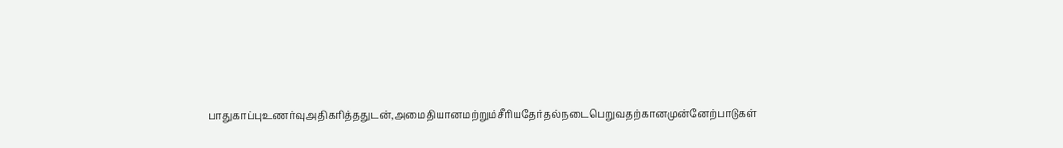பாதுகாப்புஉணர்வுஅதிகரித்ததுடன்,அமைதியானமற்றும்சீரியதேர்தல்நடைபெறுவதற்கானமுன்னேற்பாடுகள்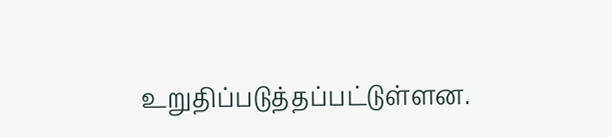உறுதிப்படுத்தப்பட்டுள்ளன.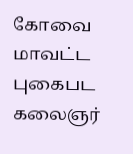கோவை மாவட்ட புகைபட கலைஞர்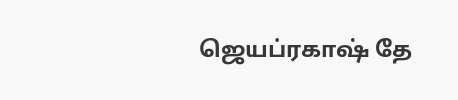ஜெயப்ரகாஷ் தே